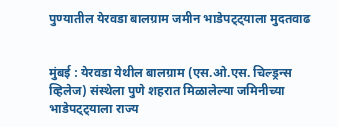पुण्यातील येरवडा बालग्राम जमीन भाडेपट्ट्याला मुदतवाढ


मुंबई : येरवडा येथील बालग्राम (एस.ओ.एस. चिल्ड्रन्स व्हिलेज) संस्थेला पुणे शहरात मिळालेल्या जमिनीच्या भाडेपट्ट्याला राज्य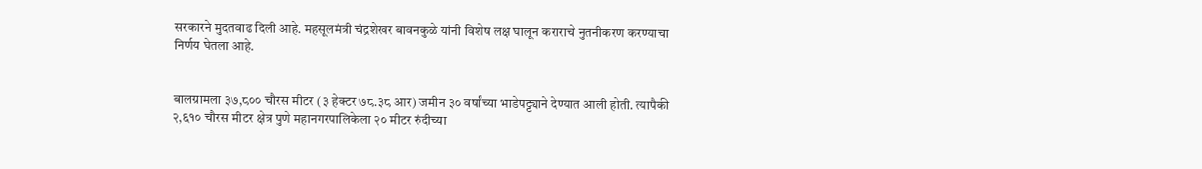सरकारने मुदतवाढ दिली आहे. महसूलमंत्री चंद्रशेखर बावनकुळे यांनी विशेष लक्ष घालून कराराचे नुतनीकरण करण्याचा निर्णय घेतला आहे.


बालग्रामला ३७,८०० चौरस मीटर (३ हेक्टर ७८.३८ आर) जमीन ३० वर्षांच्या भाडेपट्ट्याने देण्यात आली होती. त्यापैकी २,६१० चौरस मीटर क्षेत्र पुणे महानगरपालिकेला २० मीटर रुंदीच्या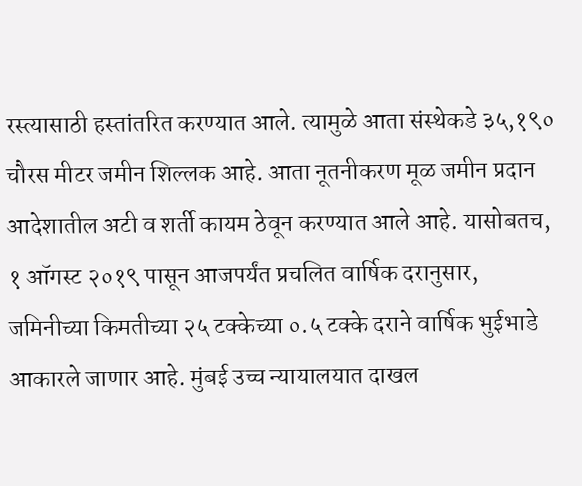रस्त्यासाठी हस्तांतरित करण्यात आले. त्यामुळे आता संस्थेकडे ३५,१९० चौरस मीटर जमीन शिल्लक आहे. आता नूतनीकरण मूळ जमीन प्रदान आदेशातील अटी व शर्ती कायम ठेवून करण्यात आले आहे. यासोबतच, १ ऑगस्ट २०१९ पासून आजपर्यंत प्रचलित वार्षिक दरानुसार, जमिनीच्या किमतीच्या २५ टक्केच्या ०.५ टक्के दराने वार्षिक भुईभाडे आकारले जाणार आहे. मुंबई उच्च न्यायालयात दाखल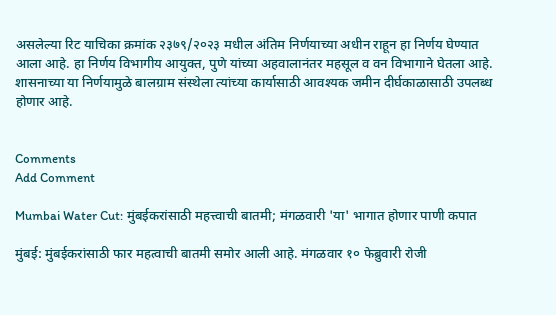असलेल्या रिट याचिका क्रमांक २३७९/२०२३ मधील अंतिम निर्णयाच्या अधीन राहून हा निर्णय घेण्यात आला आहे. हा निर्णय विभागीय आयुक्त, पुणे यांच्या अहवालानंतर महसूल व वन विभागाने घेतला आहे. शासनाच्या या निर्णयामुळे बालग्राम संस्थेला त्यांच्या कार्यासाठी आवश्यक जमीन दीर्घकाळासाठी उपलब्ध होणार आहे.


Comments
Add Comment

Mumbai Water Cut: मुंबईकरांसाठी महत्त्वाची बातमी; मंगळवारी 'या' भागात होणार पाणी कपात

मुंबई: मुंबईकरांसाठी फार महत्वाची बातमी समोर आली आहे. मंगळवार १० फेब्रुवारी रोजी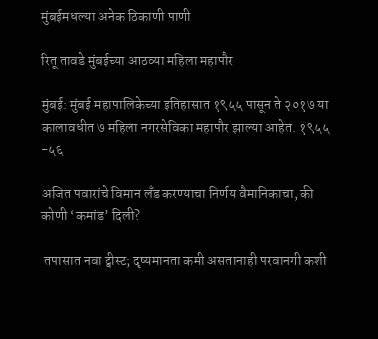मुंबईमधल्या अनेक ठिकाणी पाणी

रितू तावडे मुंबईच्या आठव्या महिला महापौर

मुंबई: मुंबई महापालिकेच्या इतिहासात १९५५ पासून ते २०१७ या कालावधीत ७ महिला नगरसेविका महापौर झाल्या आहेत. १९५५ -५६

अजित पवारांचे विमान लँड करण्याचा निर्णय वैमानिकाचा, की कोणी ‘कमांड’ दिली?

 तपासात नवा ट्वीस्ट; दृष्यमानता कमी असतानाही परवानगी कशी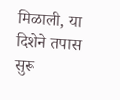मिळाली, या दिशेने तपास सुरू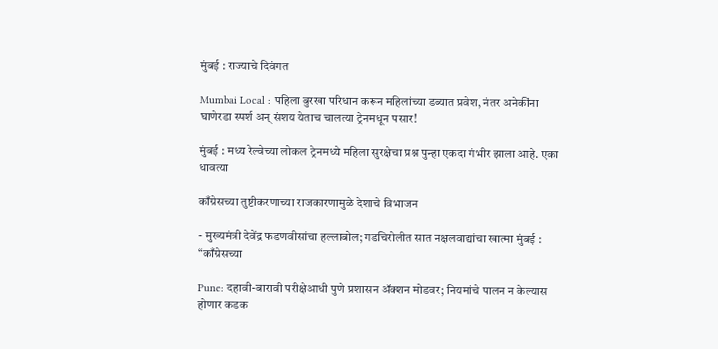मुंबई : राज्याचे दिवंगत

Mumbai Local : पहिला बुरखा परिधान करून महिलांच्या डब्यात प्रवेश, नंतर अनेकींना घाणेरडा स्पर्श अन् संशय येताच चालत्या ट्रेनमधून पसार!

मुंबई : मध्य रेल्वेच्या लोकल ट्रेनमध्ये महिला सुरक्षेचा प्रश्न पुन्हा एकदा गंभीर झाला आहे. एका धावत्या

काँग्रेसच्या तुष्टीकरणाच्या राजकारणामुळे देशाचे विभाजन

- मुख्यमंत्री देवेंद्र फडणवीसांचा हल्लाबोल; गडचिरोलीत सात नक्षलवाद्यांचा खात्मा मुंबई : “काँग्रेसच्या

Pune: दहावी-बारावी परीक्षेआधी पुणे प्रशासन ॲक्शन मोडवर; नियमांचे पालन न केल्यास होणार कडक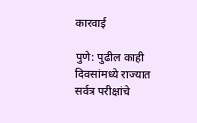कारवाई

पुणे: पुढील काही दिवसांमध्ये राज्यात सर्वत्र परीक्षांचे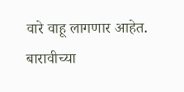वारे वाहू लागणार आहेत. बारावीच्या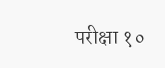परीक्षा १०